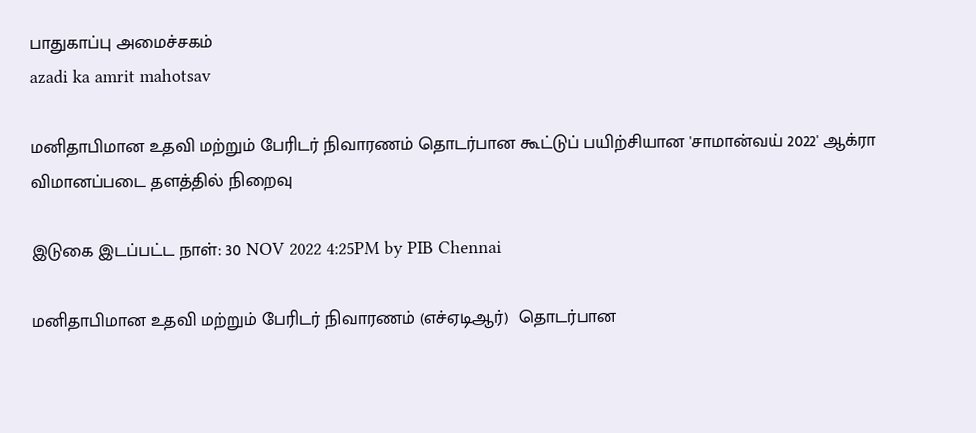பாதுகாப்பு அமைச்சகம்
azadi ka amrit mahotsav

மனிதாபிமான உதவி மற்றும் பேரிடர் நிவாரணம் தொடர்பான கூட்டுப் பயிற்சியான 'சாமான்வய் 2022' ஆக்ரா விமானப்படை தளத்தில் நிறைவு

இடுகை இடப்பட்ட நாள்: 30 NOV 2022 4:25PM by PIB Chennai

மனிதாபிமான உதவி மற்றும் பேரிடர் நிவாரணம் (எச்ஏடிஆர்)  தொடர்பான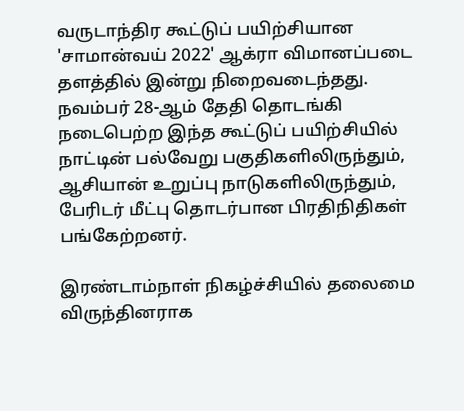வருடாந்திர கூட்டுப் பயிற்சியான 'சாமான்வய் 2022' ஆக்ரா விமானப்படை தளத்தில் இன்று நிறைவடைந்தது. நவம்பர் 28-ஆம் தேதி தொடங்கி நடைபெற்ற இந்த கூட்டுப் பயிற்சியில் நாட்டின் பல்வேறு பகுதிகளிலிருந்தும், ஆசியான் உறுப்பு நாடுகளிலிருந்தும், பேரிடர் மீட்பு தொடர்பான பிரதிநிதிகள் பங்கேற்றனர்.

இரண்டாம்நாள் நிகழ்ச்சியில் தலைமை விருந்தினராக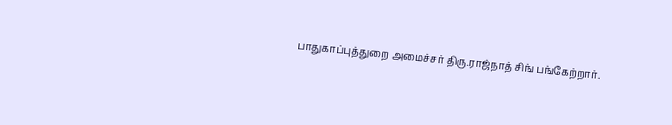பாதுகாப்புத்துறை அமைச்சர் திரு.ராஜ்நாத் சிங் பங்கேற்றார்.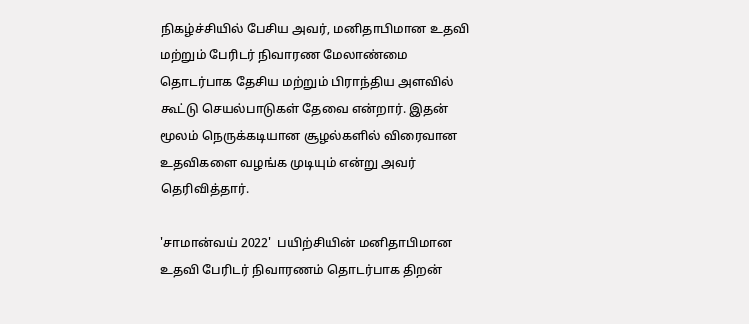நிகழ்ச்சியில் பேசிய அவர், மனிதாபிமான உதவி மற்றும் பேரிடர் நிவாரண மேலாண்மை தொடர்பாக தேசிய மற்றும் பிராந்திய அளவில் கூட்டு செயல்பாடுகள் தேவை என்றார். இதன் மூலம் நெருக்கடியான சூழல்களில் விரைவான உதவிகளை வழங்க முடியும் என்று அவர் தெரிவித்தார்.

'சாமான்வய் 2022'  பயிற்சியின் மனிதாபிமான உதவி பேரிடர் நிவாரணம் தொடர்பாக திறன்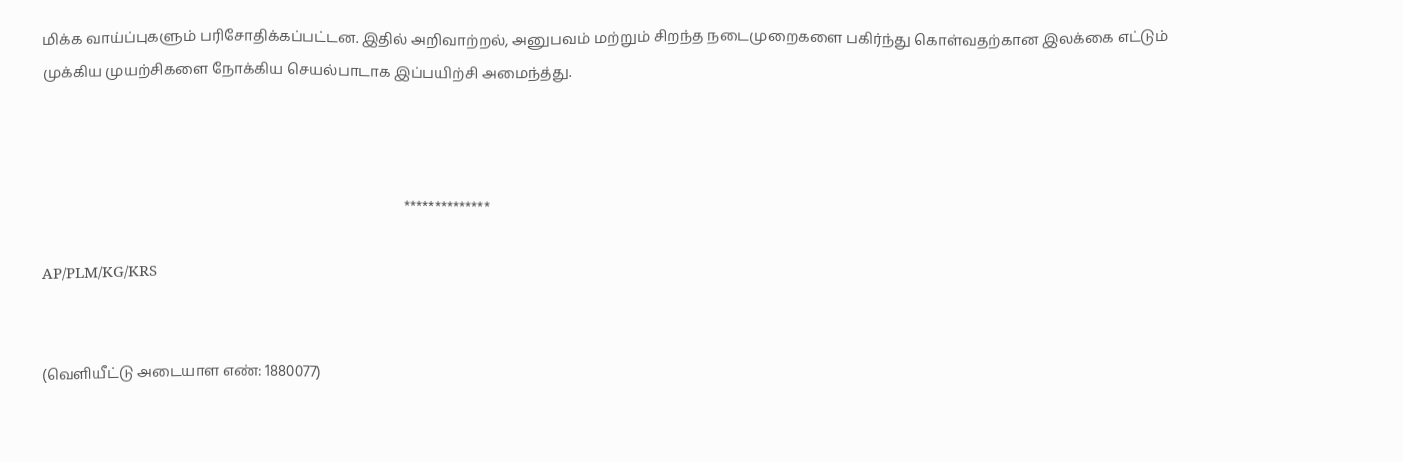மிக்க வாய்ப்புகளும் பரிசோதிக்கப்பட்டன. இதில் அறிவாற்றல், அனுபவம் மற்றும் சிறந்த நடைமுறைகளை பகிர்ந்து கொள்வதற்கான இலக்கை எட்டும் முக்கிய முயற்சிகளை நோக்கிய செயல்பாடாக இப்பயிற்சி அமைந்த்து.



                                                                                                   **************

AP/PLM/KG/KRS


(வெளியீட்டு அடையாள எண்: 1880077)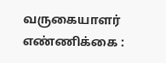வருகையாளர் எண்ணிக்கை :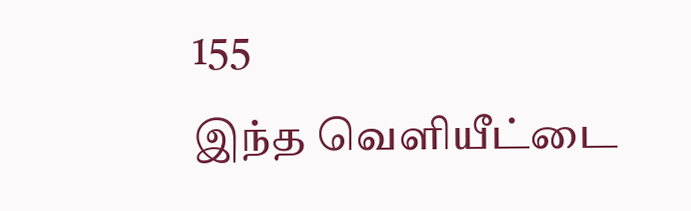155
இந்த வெளியீட்டை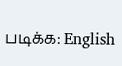படிக்க: English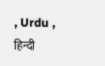, Urdu , हिन्दी